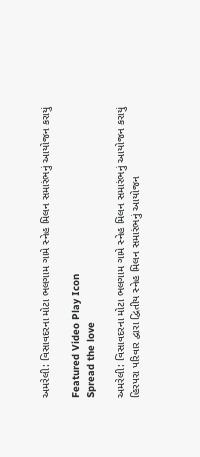અમરેલી: વિસાવદરના મોટા ભલગામ ગામે સ્નેહ મિલન સમારંભનું આયોજન કરાયું

Featured Video Play Icon
Spread the love

અમરેલી: વિસાવદરના મોટા ભલગામ ગામે સ્નેહ મિલન સમારંભનું આયોજન કરાયું
હિરપરા પરિવાર દ્વારા દ્વિતીય સ્નેહ મિલન સમારંભનું આયોજન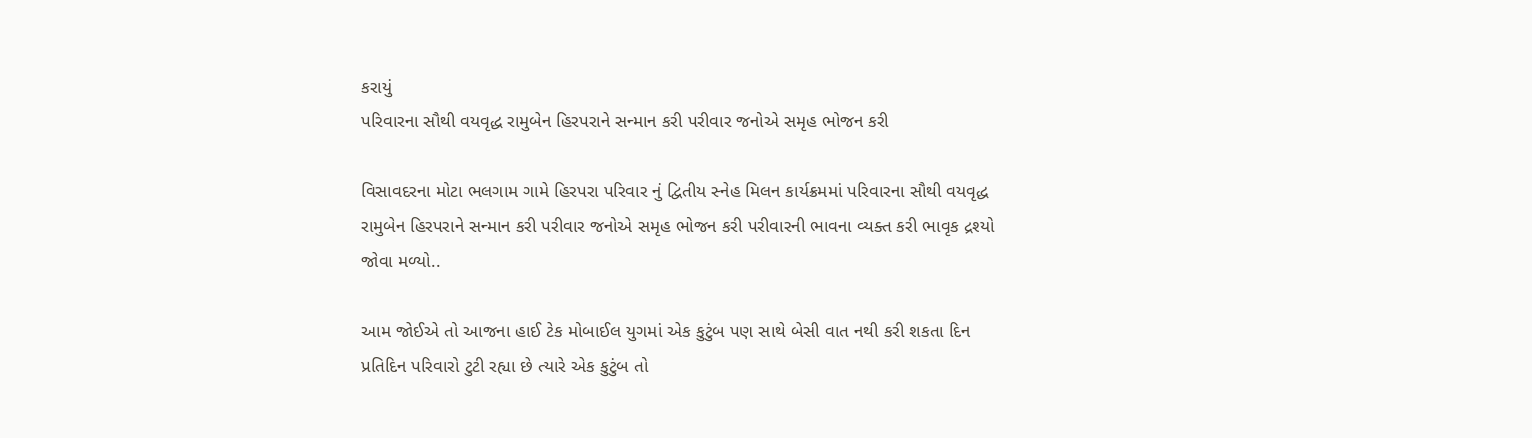કરાયું
પરિવારના સૌથી વયવૃદ્ધ રામુબેન હિરપરાને સન્માન કરી પરીવાર જનોએ સમૃહ ભોજન કરી

વિસાવદરના મોટા ભલગામ ગામે હિરપરા પરિવાર નું દ્વિતીય સ્નેહ મિલન કાર્યક્રમમાં પરિવારના સૌથી વયવૃદ્ધ રામુબેન હિરપરાને સન્માન કરી પરીવાર જનોએ સમૃહ ભોજન કરી પરીવારની ભાવના વ્યક્ત કરી ભાવૃક દ્રશ્યો જોવા મળ્યો..

આમ જોઈએ તો આજના હાઈ ટેક મોબાઈલ યુગમાં એક કુટુંબ પણ સાથે બેસી વાત નથી કરી શકતા દિન પ્રતિદિન પરિવારો ટુટી રહ્યા છે ત્યારે એક કુટુંબ તો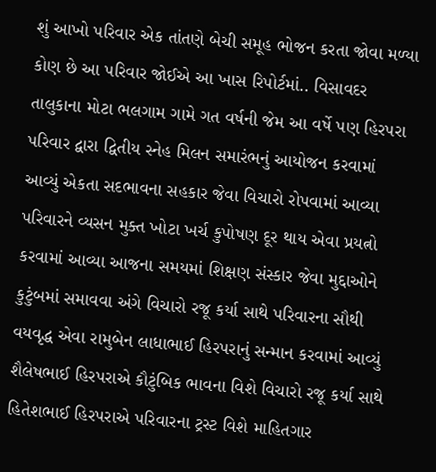શું આખો પરિવાર એક તાંતણે બેચી સમૂહ ભોજન કરતા જોવા મળ્યા કોણ છે આ પરિવાર જોઈએ આ ખાસ રિપોર્ટમાં.. વિસાવદર તાલુકાના મોટા ભલગામ ગામે ગત વર્ષની જેમ આ વર્ષે પણ હિરપરા પરિવાર દ્વારા દ્વિતીય સ્નેહ મિલન સમારંભનું આયોજન કરવામાં આવ્યું એકતા સદભાવના સહકાર જેવા વિચારો રોપવામાં આવ્યા પરિવારને વ્યસન મુક્ત ખોટા ખર્ચ કુપોષણ દૂર થાય એવા પ્રયત્નો કરવામાં આવ્યા આજના સમયમાં શિક્ષણ સંસ્કાર જેવા મુદ્દાઓને કુટુંબમાં સમાવવા અંગે વિચારો રજૂ કર્યા સાથે પરિવારના સૌથી વયવૃદ્ધ એવા રામુબેન લાધાભાઈ હિરપરાનું સન્માન કરવામાં આવ્યું શૈલેષભાઈ હિરપરાએ કૌટુંબિક ભાવના વિશે વિચારો રજૂ કર્યા સાથે હિતેશભાઈ હિરપરાએ પરિવારના ટ્રસ્ટ વિશે માહિતગાર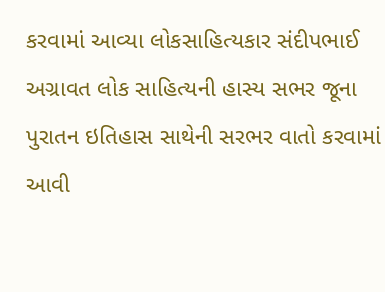કરવામાં આવ્યા લોકસાહિત્યકાર સંદીપભાઈ અગ્રાવત લોક સાહિત્યની હાસ્ય સભર જૂના પુરાતન ઇતિહાસ સાથેની સરભર વાતો કરવામાં આવી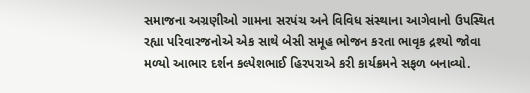સમાજના અગ્રણીઓ ગામના સરપંચ અને વિવિધ સંસ્થાના આગેવાનો ઉપસ્થિત રહ્યા પરિવારજનોએ એક સાથે બેસી સમૂહ ભોજન કરતા ભાવૃક દ્રશ્યો જોવા મળ્યો આભાર દર્શન કલ્પેશભાઈ હિરપરાએ કરી કાર્યક્રમને સફળ બનાવ્યો.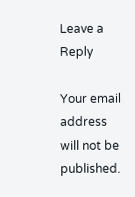Leave a Reply

Your email address will not be published.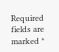Required fields are marked *